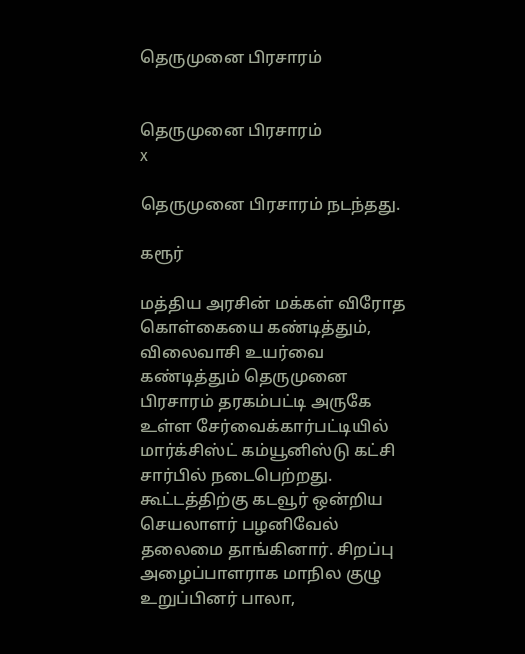தெருமுனை பிரசாரம்


தெருமுனை பிரசாரம்
x

தெருமுனை பிரசாரம் நடந்தது.

கரூர்

மத்திய அரசின் மக்கள் விரோத கொள்கையை கண்டித்தும், விலைவாசி உயர்வை கண்டித்தும் தெருமுனை பிரசாரம் தரகம்பட்டி அருகே உள்ள சேர்வைக்கார்பட்டியில் மார்க்சிஸ்ட் கம்யூனிஸ்டு கட்சி சார்பில் நடைபெற்றது. கூட்டத்திற்கு கடவூர் ஒன்றிய செயலாளர் பழனிவேல் தலைமை தாங்கினார். சிறப்பு அழைப்பாளராக மாநில குழு உறுப்பினர் பாலா,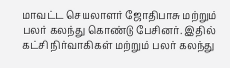மாவட்ட செயலாளர் ஜோதிபாசு மற்றும் பலர் கலந்து கொண்டு பேசினர். இதில் கட்சி நிர்வாகிகள் மற்றும் பலர் கலந்து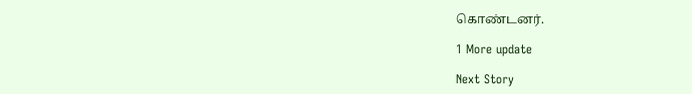கொண்டனர்.

1 More update

Next Story